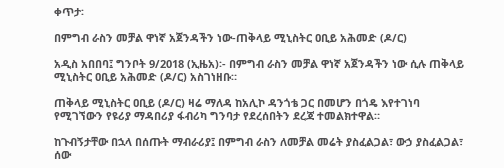ቀጥታ፡

በምግብ ራስን መቻል ዋነኛ አጀንዳችን ነው-ጠቅላይ ሚኒስትር ዐቢይ አሕመድ (ዶ/ር)

አዲስ አበበባ፤ ግንቦት 9/2018 (ኢዜአ)፡- በምግብ ራስን መቻል ዋነኛ አጀንዳችን ነው ሲሉ ጠቅላይ ሚኒስትር ዐቢይ አሕመድ (ዶ/ር) አስገነዘቡ።

ጠቅላይ ሚኒስትር ዐቢይ (ዶ/ር) ዛሬ ማለዳ ከአሊኮ ዳንጎቴ ጋር በመሆን በጎዴ እየተገነባ የሚገኘውን የዩሪያ ማዳበሪያ ፋብሪካ ግንባታ የደረሰበትን ደረጃ ተመልክተዋል።

ከጉብኝታቸው በኋላ በሰጡት ማብራሪያ፤ በምግብ ራስን ለመቻል መሬት ያስፈልጋል፣ ውኃ ያስፈልጋል፣ ሰው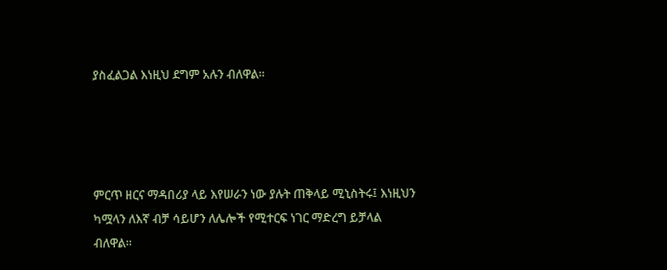ያስፈልጋል እነዚህ ደግም አሉን ብለዋል።




ምርጥ ዘርና ማዳበሪያ ላይ እየሠራን ነው ያሉት ጠቅላይ ሚኒስትሩ፤ እነዚህን ካሟላን ለእኛ ብቻ ሳይሆን ለሌሎች የሚተርፍ ነገር ማድረግ ይቻላል ብለዋል።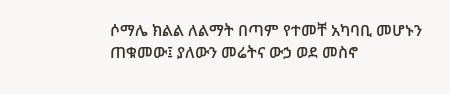ሶማሌ ክልል ለልማት በጣም የተመቸ አካባቢ መሆኑን ጠቁመው፤ ያለውን መሬትና ውኃ ወደ መስኖ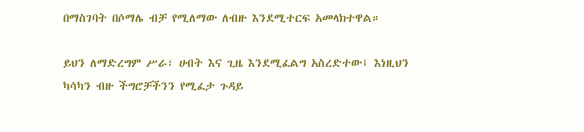በማስገባት በሶማሌ ብቻ የሚለማው ለብዙ እንደሚተርፍ አመላክተዋል።

ይህን ለማድረግም ሥራ፣ ሀብት እና ጊዜ እንደሚፈልግ አስረድተው፤ እነዚህን ካሳካን ብዙ ችግሮቻችንን የሚፈታ ጉዳይ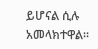ይሆናል ሲሉ አመላክተዋል።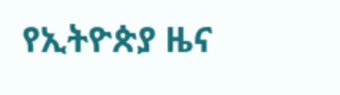የኢትዮጵያ ዜና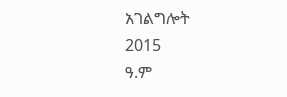አገልግሎት
2015
ዓ.ም